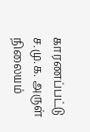காரணப்பட்டு
ச.மு.க. அருள் நிலையம்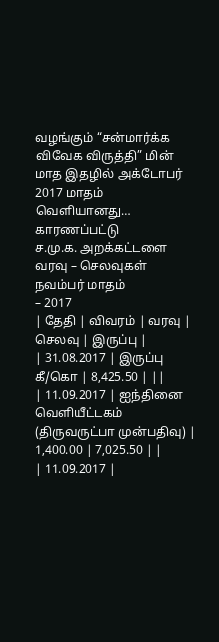வழங்கும் “சன்மார்க்க விவேக விருத்தி” மின் மாத இதழில் அக்டோபர்
2017 மாதம் வெளியானது…
காரணப்பட்டு
ச.மு.க. அறக்கட்டளை
வரவு – செலவுகள்
நவம்பர் மாதம்
– 2017
| தேதி | விவரம் | வரவு | செலவு | இருப்பு |
| 31.08.2017 | இருப்பு கீ/கொ | 8,425.50 | ||
| 11.09.2017 | ஐந்தினை வெளியீட்டகம் (திருவருட்பா முன்பதிவு) | 1,400.00 | 7,025.50 | |
| 11.09.2017 |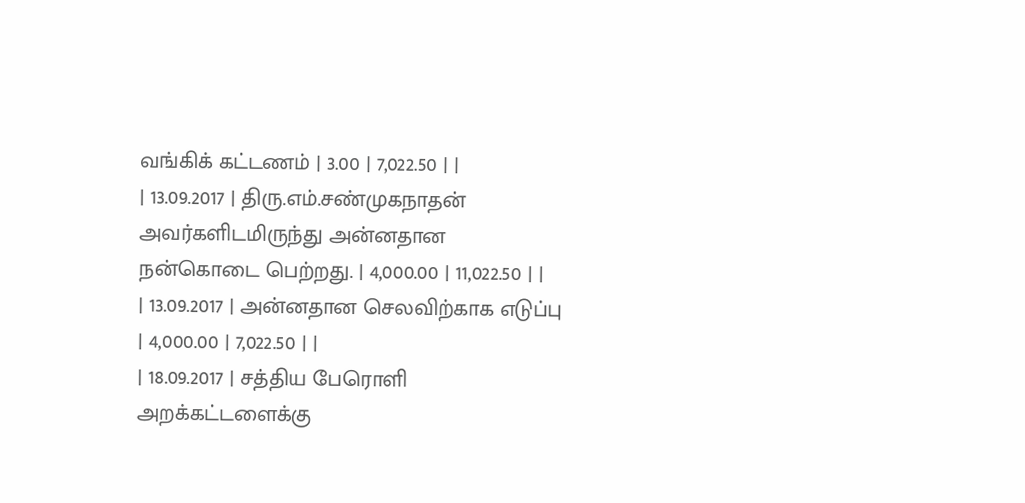வங்கிக் கட்டணம் | 3.00 | 7,022.50 | |
| 13.09.2017 | திரு.எம்.சண்முகநாதன் அவர்களிடமிருந்து அன்னதான நன்கொடை பெற்றது. | 4,000.00 | 11,022.50 | |
| 13.09.2017 | அன்னதான செலவிற்காக எடுப்பு | 4,000.00 | 7,022.50 | |
| 18.09.2017 | சத்திய பேரொளி அறக்கட்டளைக்கு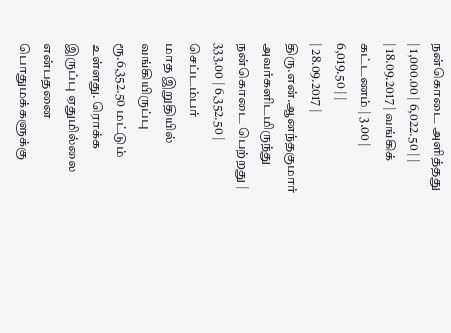நன்கொடை அளித்தது | 1,000.00 | 6,022.50 | |
| 18.09.2017 | வங்கிக் கட்டணம் | 3.00 | 6,019.50 | |
| 28.09.2017 | திரு.என்.ஆனந்தகுமார் அவர்களிடமிருந்து நன்கொடை பெற்றது | 333.00 | 6,352.50 |
செப்டம்பர்
மாத இறுதியில் வங்கியிருப்பு ரூ.6,352.50 மட்டும் உள்ளது. ரொக்க இருப்பு ஏதுமில்லை
என்பதனை பொதுமக்களுக்கு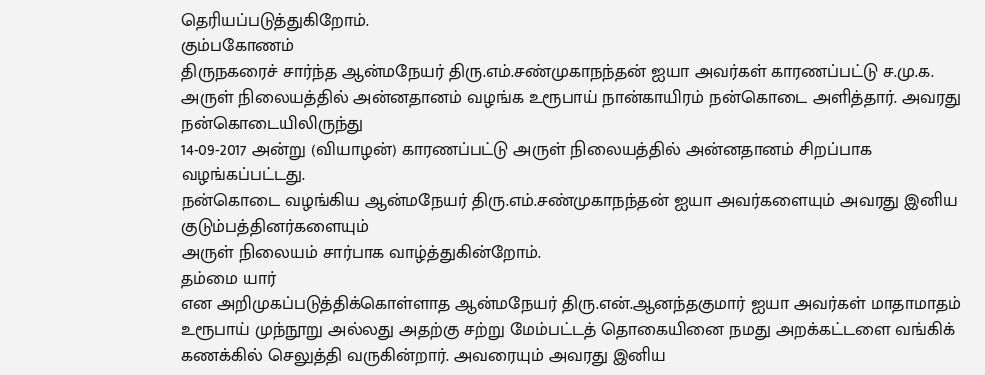தெரியப்படுத்துகிறோம்.
கும்பகோணம்
திருநகரைச் சார்ந்த ஆன்மநேயர் திரு.எம்.சண்முகாநந்தன் ஐயா அவர்கள் காரணப்பட்டு ச.மு.க.
அருள் நிலையத்தில் அன்னதானம் வழங்க உரூபாய் நான்காயிரம் நன்கொடை அளித்தார். அவரது நன்கொடையிலிருந்து
14-09-2017 அன்று (வியாழன்) காரணப்பட்டு அருள் நிலையத்தில் அன்னதானம் சிறப்பாக வழங்கப்பட்டது.
நன்கொடை வழங்கிய ஆன்மநேயர் திரு.எம்.சண்முகாநந்தன் ஐயா அவர்களையும் அவரது இனிய குடும்பத்தினர்களையும்
அருள் நிலையம் சார்பாக வாழ்த்துகின்றோம்.
தம்மை யார்
என அறிமுகப்படுத்திக்கொள்ளாத ஆன்மநேயர் திரு.என்.ஆனந்தகுமார் ஐயா அவர்கள் மாதாமாதம்
உரூபாய் முந்நூறு அல்லது அதற்கு சற்று மேம்பட்டத் தொகையினை நமது அறக்கட்டளை வங்கிக்
கணக்கில் செலுத்தி வருகின்றார். அவரையும் அவரது இனிய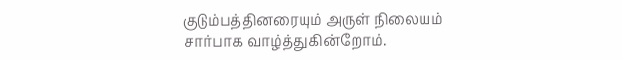குடும்பத்தினரையும் அருள் நிலையம்
சார்பாக வாழ்த்துகின்றோம்.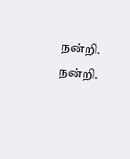நன்றி.
நன்றி.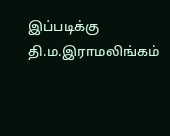இப்படிக்கு
தி.ம.இராமலிங்கம்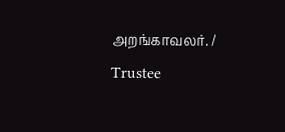அறங்காவலர். / Trustee